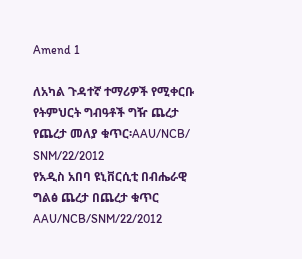Amend 1

ለአካል ጉዳተኛ ተማሪዎች የሚቀርቡ የትምህርት ግብዓቶች ግዥ ጨረታ
የጨረታ መለያ ቁጥር፡AAU/NCB/ SNM/22/2012
የአዲስ አበባ ዩኒቨርሲቲ በብሔራዊ ግልፅ ጨረታ በጨረታ ቁጥር AAU/NCB/SNM/22/2012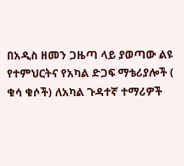በአዲስ ዘመን ጋዜጣ ላይ ያወጣው ልዩ የተምህርትና የአካል ድጋፍ ማቴሪያሎች ( ቁሳ ቁሶች) ለአካል ጉዳተኛ ተማሪዎች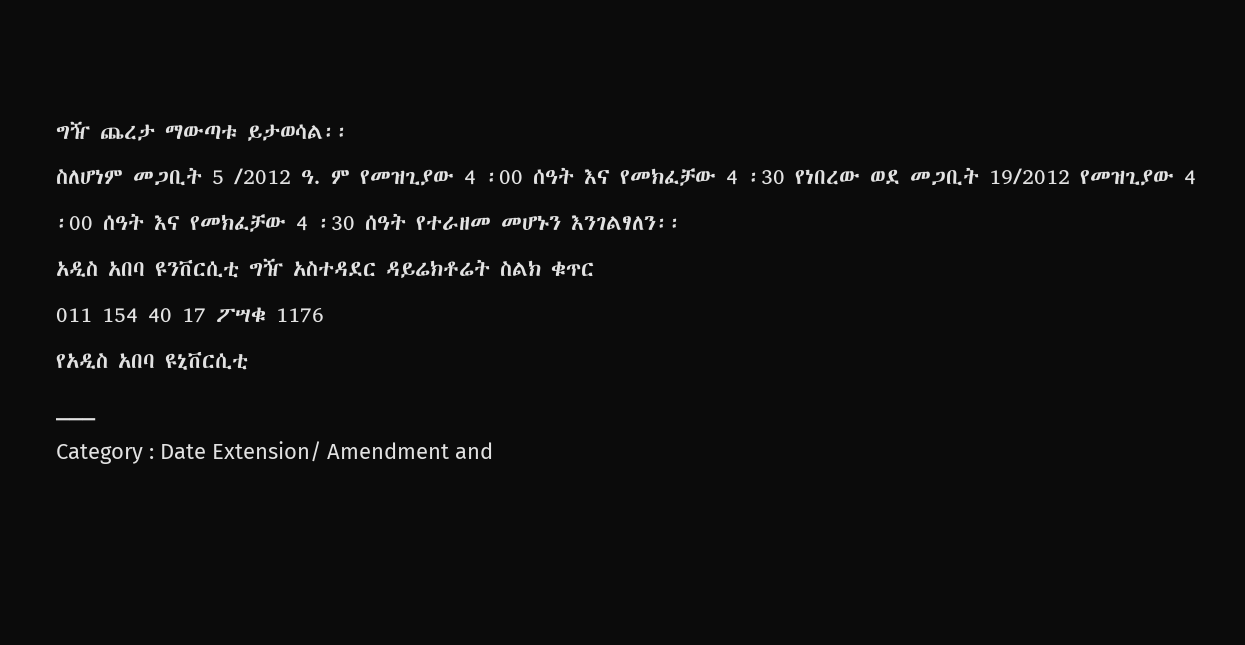ግዥ ጨረታ ማውጣቱ ይታወሳል፡፡
ስለሆነም መጋቢት 5 /2012 ዓ. ም የመዝጊያው 4 ፡00 ሰዓት እና የመክፈቻው 4 ፡30 የነበረው ወደ መጋቢት 19/2012 የመዝጊያው 4 ፡00 ሰዓት እና የመክፈቻው 4 ፡30 ሰዓት የተራዘመ መሆኑን እንገልፃለን፡፡
አዲስ አበባ ዩንቨርሲቲ ግዥ አስተዳደር ዳይሬክቶሬት ስልክ ቁጥር
011 154 40 17 ፖሣቁ 1176
የአዲስ አበባ ዩኒቨርሲቲ
___
Category : Date Extension/ Amendment and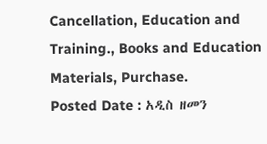Cancellation, Education and Training., Books and Education Materials, Purchase.
Posted Date : አዲስ ዘመን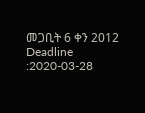መጋቢት 6 ቀን 2012
Deadline :2020-03-28